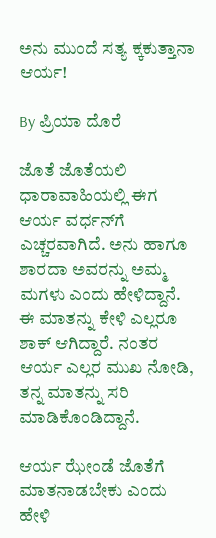ಅನು ಮುಂದೆ ಸತ್ಯ ಕ್ಕಕುತ್ತಾನಾ ಆರ್ಯ!

By ಪ್ರಿಯಾ ದೊರೆ

ಜೊತೆ ಜೊತೆಯಲಿ ಧಾರಾವಾಹಿಯಲ್ಲಿ ಈಗ ಆರ್ಯ ವರ್ಧನ್‌ಗೆ ಎಚ್ಚರವಾಗಿದೆ. ಅನು ಹಾಗೂ ಶಾರದಾ ಅವರನ್ನು ಅಮ್ಮ ಮಗಳು ಎಂದು ಹೇಳಿದ್ದಾನೆ. ಈ ಮಾತನ್ನು ಕೇಳಿ ಎಲ್ಲರೂ ಶಾಕ್ ಆಗಿದ್ದಾರೆ. ನಂತರ ಆರ್ಯ ಎಲ್ಲರ ಮುಖ ನೋಡಿ, ತನ್ನ ಮಾತನ್ನು ಸರಿ ಮಾಡಿಕೊಂಡಿದ್ದಾನೆ.

ಆರ್ಯ ಝೇಂಡೆ ಜೊತೆಗೆ ಮಾತನಾಡಬೇಕು ಎಂದು ಹೇಳಿ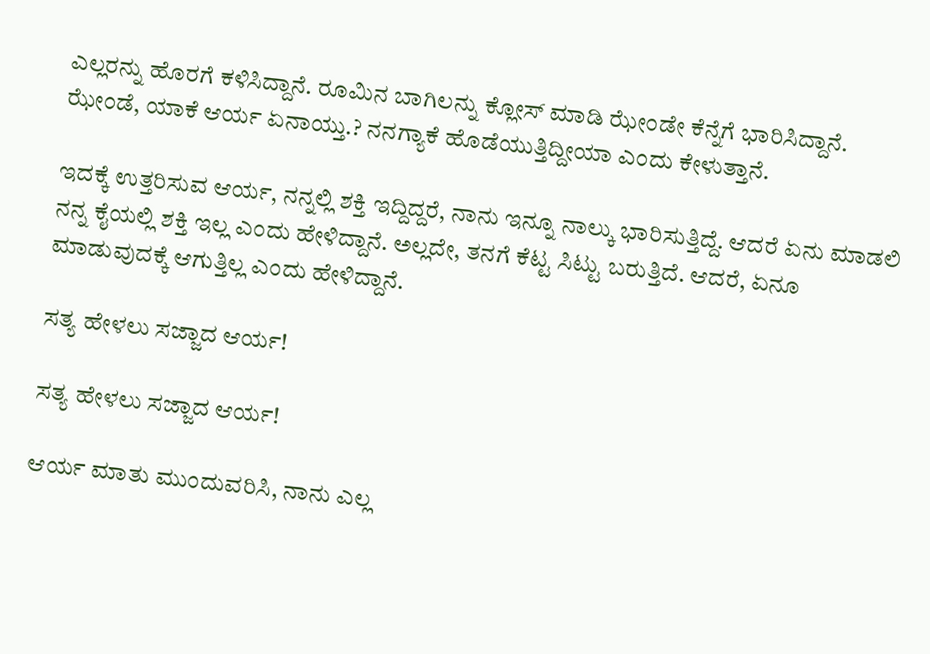ಎಲ್ಲರನ್ನು ಹೊರಗೆ ಕಳಿಸಿದ್ದಾನೆ. ರೂಮಿನ ಬಾಗಿಲನ್ನು ಕ್ಲೋಸ್ ಮಾಡಿ ಝೇಂಡೇ ಕೆನ್ನೆಗೆ ಭಾರಿಸಿದ್ದಾನೆ. ಝೇಂಡೆ, ಯಾಕೆ ಆರ್ಯ ಏನಾಯ್ತು.? ನನಗ್ಯಾಕೆ ಹೊಡೆಯುತ್ತಿದ್ದೀಯಾ ಎಂದು ಕೇಳುತ್ತಾನೆ.

ಇದಕ್ಕೆ ಉತ್ತರಿಸುವ ಆರ್ಯ, ನನ್ನಲ್ಲಿ ಶಕ್ತಿ ಇದ್ದಿದ್ದರೆ, ನಾನು ಇನ್ನೂ ನಾಲ್ಕು ಭಾರಿಸುತ್ತಿದ್ದೆ. ಆದರೆ ಏನು ಮಾಡಲಿ ನನ್ನ ಕೈಯಲ್ಲಿ ಶಕ್ತಿ ಇಲ್ಲ ಎಂದು ಹೇಳಿದ್ದಾನೆ. ಅಲ್ಲದೇ, ತನಗೆ ಕೆಟ್ಟ ಸಿಟ್ಟು ಬರುತ್ತಿದೆ. ಆದರೆ, ಏನೂ ಮಾಡುವುದಕ್ಕೆ ಆಗುತ್ತಿಲ್ಲ ಎಂದು ಹೇಳಿದ್ದಾನೆ.

ಸತ್ಯ ಹೇಳಲು ಸಜ್ಜಾದ ಆರ್ಯ!

ಸತ್ಯ ಹೇಳಲು ಸಜ್ಜಾದ ಆರ್ಯ!

ಆರ್ಯ ಮಾತು ಮುಂದುವರಿಸಿ, ನಾನು ಎಲ್ಲ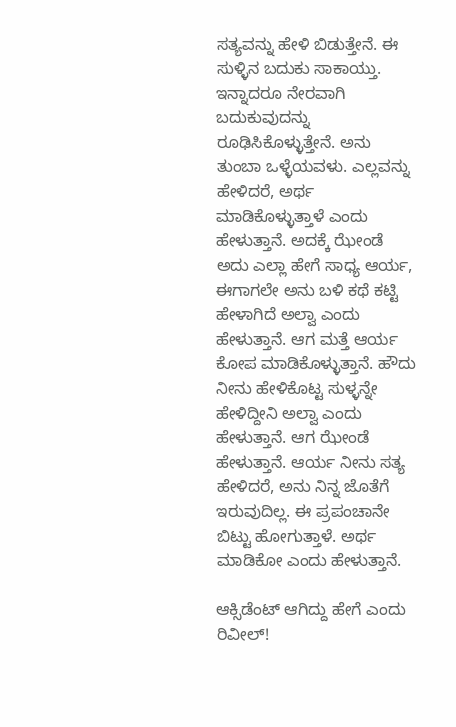ಸತ್ಯವನ್ನು ಹೇಳಿ ಬಿಡುತ್ತೇನೆ. ಈ ಸುಳ್ಳಿನ ಬದುಕು ಸಾಕಾಯ್ತು. ಇನ್ನಾದರೂ ನೇರವಾಗಿ ಬದುಕುವುದನ್ನು ರೂಢಿಸಿಕೊಳ್ಳುತ್ತೇನೆ. ಅನು ತುಂಬಾ ಒಳ್ಳೆಯವಳು. ಎಲ್ಲವನ್ನು ಹೇಳಿದರೆ, ಅರ್ಥ ಮಾಡಿಕೊಳ್ಳುತ್ತಾಳೆ ಎಂದು ಹೇಳುತ್ತಾನೆ. ಅದಕ್ಕೆ ಝೇಂಡೆ ಅದು ಎಲ್ಲಾ ಹೇಗೆ ಸಾಧ್ಯ ಆರ್ಯ, ಈಗಾಗಲೇ ಅನು ಬಳಿ ಕಥೆ ಕಟ್ಟಿ ಹೇಳಾಗಿದೆ ಅಲ್ವಾ ಎಂದು ಹೇಳುತ್ತಾನೆ. ಆಗ ಮತ್ತೆ ಆರ್ಯ ಕೋಪ ಮಾಡಿಕೊಳ್ಳುತ್ತಾನೆ. ಹೌದು ನೀನು ಹೇಳಿಕೊಟ್ಟ ಸುಳ್ಳನ್ನೇ ಹೇಳಿದ್ದೀನಿ ಅಲ್ವಾ ಎಂದು ಹೇಳುತ್ತಾನೆ. ಆಗ ಝೇಂಡೆ ಹೇಳುತ್ತಾನೆ. ಆರ್ಯ ನೀನು ಸತ್ಯ ಹೇಳಿದರೆ, ಅನು ನಿನ್ನ ಜೊತೆಗೆ ಇರುವುದಿಲ್ಲ. ಈ ಪ್ರಪಂಚಾನೇ ಬಿಟ್ಟು ಹೋಗುತ್ತಾಳೆ. ಅರ್ಥ ಮಾಡಿಕೋ ಎಂದು ಹೇಳುತ್ತಾನೆ.

ಆಕ್ಸಿಡೆಂಟ್ ಆಗಿದ್ದು ಹೇಗೆ ಎಂದು ರಿವೀಲ್!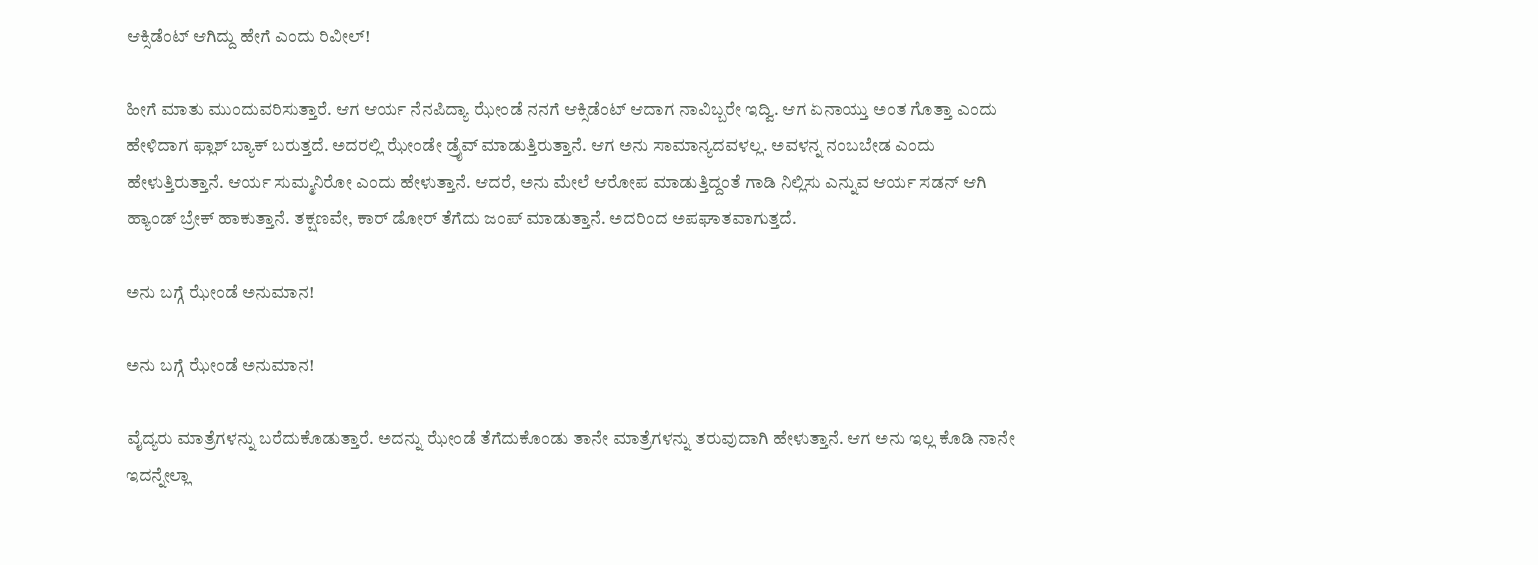ಆಕ್ಸಿಡೆಂಟ್ ಆಗಿದ್ದು ಹೇಗೆ ಎಂದು ರಿವೀಲ್!

ಹೀಗೆ ಮಾತು ಮುಂದುವರಿಸುತ್ತಾರೆ. ಆಗ ಆರ್ಯ ನೆನಪಿದ್ಯಾ ಝೇಂಡೆ ನನಗೆ ಆಕ್ಸಿಡೆಂಟ್ ಆದಾಗ ನಾವಿಬ್ಬರೇ ಇದ್ವಿ. ಆಗ ಏನಾಯ್ತು ಅಂತ ಗೊತ್ತಾ ಎಂದು ಹೇಳಿದಾಗ ಫ್ಲಾಶ್ ಬ್ಯಾಕ್ ಬರುತ್ತದೆ. ಅದರಲ್ಲಿ ಝೇಂಡೇ ಡ್ರೈವ್ ಮಾಡುತ್ತಿರುತ್ತಾನೆ. ಆಗ ಅನು ಸಾಮಾನ್ಯದವಳಲ್ಲ. ಅವಳನ್ನ ನಂಬಬೇಡ ಎಂದು ಹೇಳುತ್ತಿರುತ್ತಾನೆ. ಆರ್ಯ ಸುಮ್ಮನಿರೋ ಎಂದು ಹೇಳುತ್ತಾನೆ. ಆದರೆ, ಅನು ಮೇಲೆ ಆರೋಪ ಮಾಡುತ್ತಿದ್ದಂತೆ ಗಾಡಿ ನಿಲ್ಲಿಸು ಎನ್ನುವ ಆರ್ಯ ಸಡನ್ ಆಗಿ ಹ್ಯಾಂಡ್ ಬ್ರೇಕ್ ಹಾಕುತ್ತಾನೆ. ತಕ್ಷಣವೇ, ಕಾರ್ ಡೋರ್ ತೆಗೆದು ಜಂಪ್ ಮಾಡುತ್ತಾನೆ. ಅದರಿಂದ ಅಪಘಾತವಾಗುತ್ತದೆ.

ಅನು ಬಗ್ಗೆ ಝೇಂಡೆ ಅನುಮಾನ!

ಅನು ಬಗ್ಗೆ ಝೇಂಡೆ ಅನುಮಾನ!

ವೈದ್ಯರು ಮಾತ್ರೆಗಳನ್ನು ಬರೆದುಕೊಡುತ್ತಾರೆ. ಅದನ್ನು ಝೇಂಡೆ ತೆಗೆದುಕೊಂಡು ತಾನೇ ಮಾತ್ರೆಗಳನ್ನು ತರುವುದಾಗಿ ಹೇಳುತ್ತಾನೆ. ಆಗ ಅನು ಇಲ್ಲ ಕೊಡಿ ನಾನೇ ಇದನ್ನೇಲ್ಲಾ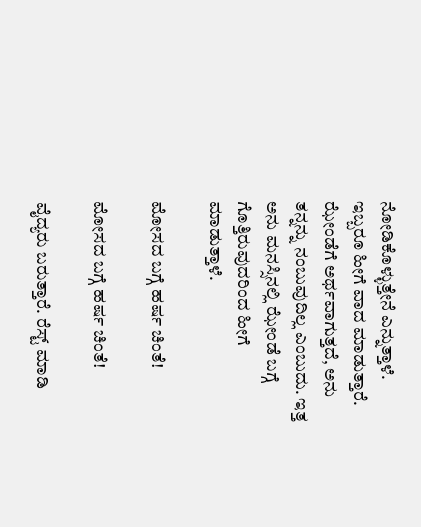ನೋಡಿಕೊಳ್ಳುತ್ತೇನೆ ಎನ್ನುತ್ತಾಳೆ. ಇಬ್ಬರೂ ಹೀಗೆ ವಾದ ಮಾಡುತ್ತಾರೆ. ಝೇಂಡೆಗೆ ಅರ್ಥವಾಗುತ್ತದೆ, ಅನು ತನ್ನನ್ನು ನಂಬುವುದಿಲ್ಲ ಎಂಬುದು. ಇತ್ತ ಅನು ಮನಸ್ಸಿನಲ್ಲಿ ಝೇಂಡೆ ಬಗ್ಗೆ ಗೊತ್ತಿರುವುದರಿಂದ ಹೀಗೆ ಮಾಡುತ್ತಾಳೆ.

ಮೋಸದ ಬಗ್ಗೆ ಹರ್ಷ ಚಿಂತೆ!

ಮೋಸದ ಬಗ್ಗೆ ಹರ್ಷ ಚಿಂತೆ!

ವೈದ್ಯರು ಬರುತ್ತಾರೆ. ರೆಸ್ಟ್ ಮಾಡಿ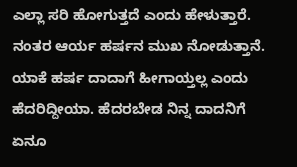ಎಲ್ಲಾ ಸರಿ ಹೋಗುತ್ತದೆ ಎಂದು ಹೇಳುತ್ತಾರೆ. ನಂತರ ಆರ್ಯ ಹರ್ಷನ ಮುಖ ನೋಡುತ್ತಾನೆ. ಯಾಕೆ ಹರ್ಷ ದಾದಾಗೆ ಹೀಗಾಯ್ತಲ್ಲ ಎಂದು ಹೆದರಿದ್ದೀಯಾ. ಹೆದರಬೇಡ ನಿನ್ನ ದಾದನಿಗೆ ಏನೂ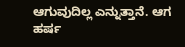ಆಗುವುದಿಲ್ಲ ಎನ್ನುತ್ತಾನೆ. ಆಗ ಹರ್ಷ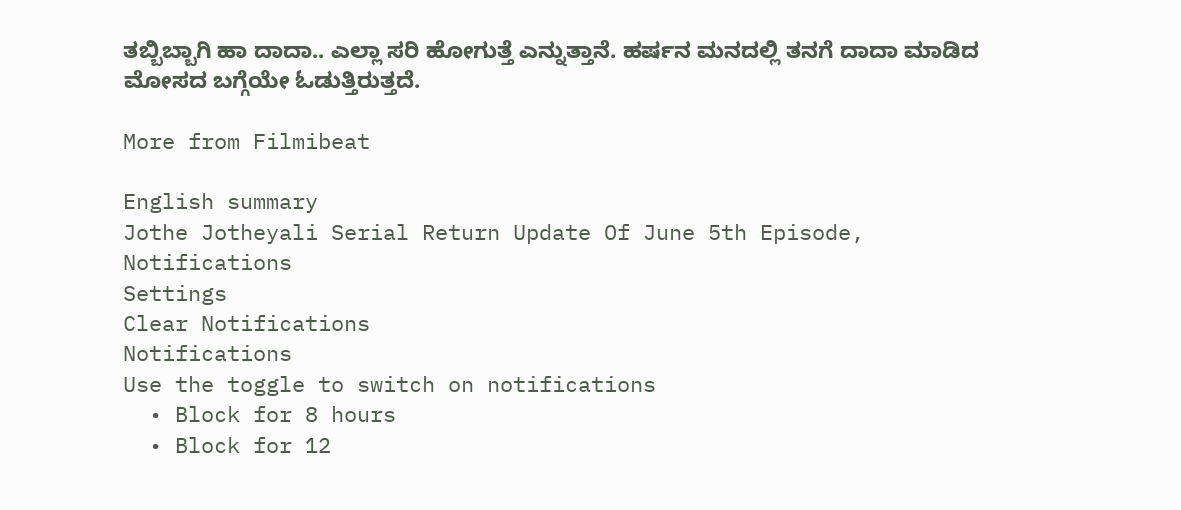ತಬ್ಬಿಬ್ಬಾಗಿ ಹಾ ದಾದಾ.. ಎಲ್ಲಾ ಸರಿ ಹೋಗುತ್ತೆ ಎನ್ನುತ್ತಾನೆ. ಹರ್ಷನ ಮನದಲ್ಲಿ ತನಗೆ ದಾದಾ ಮಾಡಿದ ಮೋಸದ ಬಗ್ಗೆಯೇ ಓಡುತ್ತಿರುತ್ತದೆ.

More from Filmibeat

English summary
Jothe Jotheyali Serial Return Update Of June 5th Episode,
Notifications
Settings
Clear Notifications
Notifications
Use the toggle to switch on notifications
  • Block for 8 hours
  • Block for 12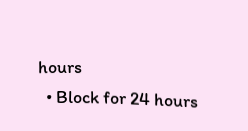hours
  • Block for 24 hours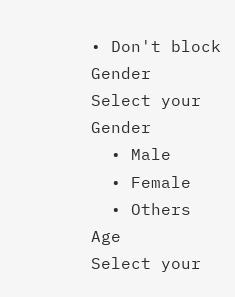• Don't block
Gender
Select your Gender
  • Male
  • Female
  • Others
Age
Select your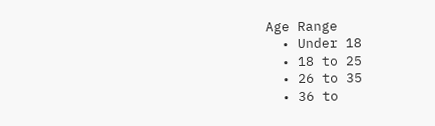Age Range
  • Under 18
  • 18 to 25
  • 26 to 35
  • 36 to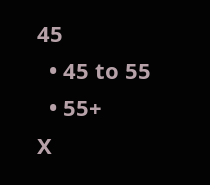45
  • 45 to 55
  • 55+
X